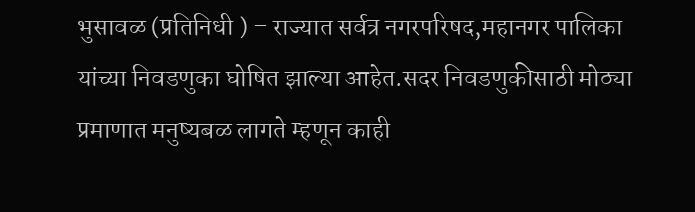भुसावळ (प्रतिनिधी ) – राज्यात सर्वत्र नगरपरिषद,महानगर पालिका यांच्या निवडणुका घोषित झाल्या आहेत.सदर निवडणुकीसाठी मोठ्या प्रमाणात मनुष्यबळ लागते म्हणून काही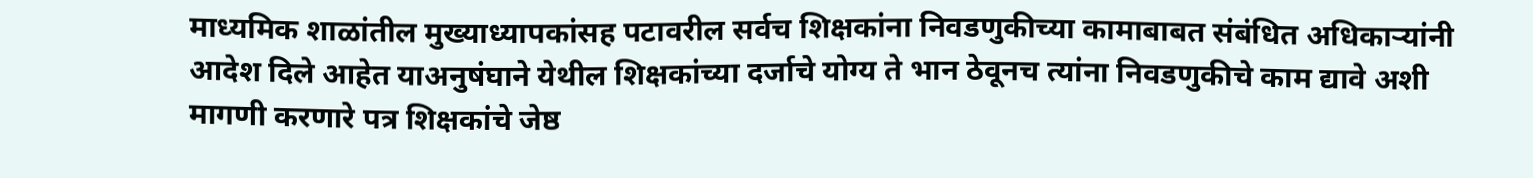माध्यमिक शाळांतील मुख्याध्यापकांसह पटावरील सर्वच शिक्षकांना निवडणुकीच्या कामाबाबत संबंधित अधिकाऱ्यांनी आदेश दिले आहेत याअनुषंघाने येथील शिक्षकांच्या दर्जाचे योग्य ते भान ठेवूनच त्यांना निवडणुकीचे काम द्यावे अशी मागणी करणारे पत्र शिक्षकांचे जेष्ठ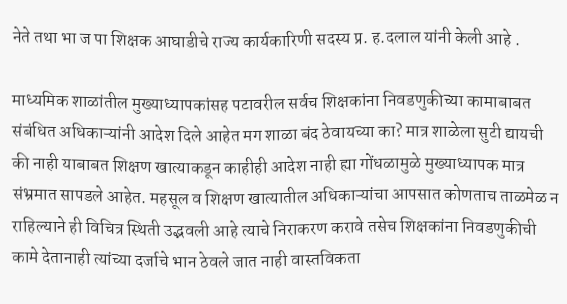नेते तथा भा ज पा शिक्षक आघाडीचे राज्य कार्यकारिणी सदस्य प्र. ह.दलाल यांनी केली आहे .

माध्यमिक शाळांतील मुख्याध्यापकांसह पटावरील सर्वच शिक्षकांना निवडणुकीच्या कामाबाबत संबंधित अधिकाऱ्यांनी आदेश दिले आहेत मग शाळा बंद ठेवायच्या का? मात्र शाळेला सुटी द्यायची की नाही याबाबत शिक्षण खात्याकडून काहीही आदेश नाही ह्या गोंधळामुळे मुख्याध्यापक मात्र संभ्रमात सापडले आहेत. महसूल व शिक्षण खात्यातील अधिकाऱ्यांचा आपसात कोणताच ताळमेळ न राहिल्याने ही विचित्र स्थिती उद्भवली आहे त्याचे निराकरण करावे तसेच शिक्षकांना निवडणुकीची कामे देतानाही त्यांच्या दर्जाचे भान ठेवले जात नाही वास्तविकता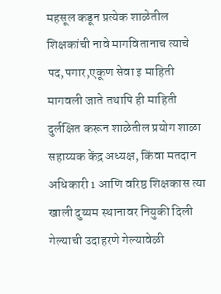महसूल कडून प्रत्येक शाळेतील शिक्षकांची नावे मागवितानाच त्याचे पद,पगार,एकूण सेवा इ माहिती मागवली जाते तथापि ही माहिती दुर्लक्षित करून शाळेतील प्रयोग शाळा सहाय्यक केंद्र अध्यक्ष, किंवा मतदान अधिकारी 1 आणि वरिष्ठ शिक्षकास त्या खाली दुय्यम स्थानावर नियुकी दिली गेल्याची उदाहरणे गेल्यावेळी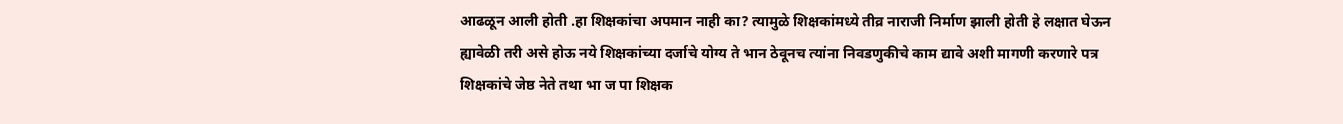आढळून आली होती .हा शिक्षकांचा अपमान नाही का? त्यामुळे शिक्षकांमध्ये तीव्र नाराजी निर्माण झाली होती हे लक्षात घेऊन ह्यावेळी तरी असे होऊ नये शिक्षकांच्या दर्जाचे योग्य ते भान ठेवूनच त्यांना निवडणुकीचे काम द्यावे अशी मागणी करणारे पत्र शिक्षकांचे जेष्ठ नेते तथा भा ज पा शिक्षक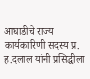आघाडीचे राज्य कार्यकारिणी सदस्य प्र. ह.दलाल यांनी प्रसिद्धीला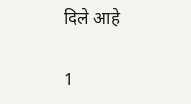दिले आहे

1